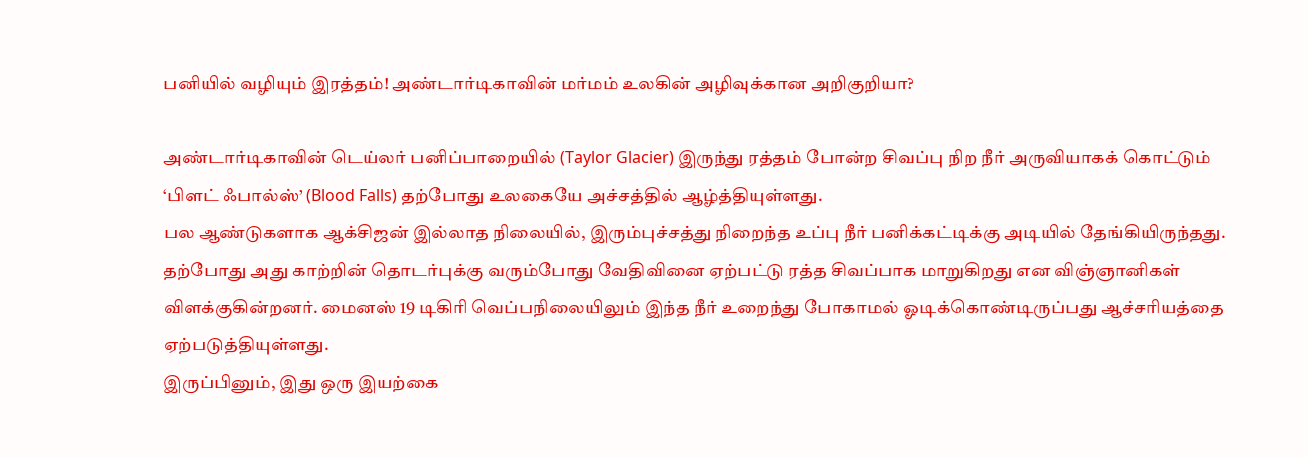பனியில் வழியும் இரத்தம்! அண்டார்டிகாவின் மர்மம் உலகின் அழிவுக்கான அறிகுறியா?

அண்டார்டிகாவின் டெய்லர் பனிப்பாறையில் (Taylor Glacier) இருந்து ரத்தம் போன்ற சிவப்பு நிற நீர் அருவியாகக் கொட்டும் ‘பிளட் ஃபால்ஸ்’ (Blood Falls) தற்போது உலகையே அச்சத்தில் ஆழ்த்தியுள்ளது.
பல ஆண்டுகளாக ஆக்சிஜன் இல்லாத நிலையில், இரும்புச்சத்து நிறைந்த உப்பு நீர் பனிக்கட்டிக்கு அடியில் தேங்கியிருந்தது. தற்போது அது காற்றின் தொடர்புக்கு வரும்போது வேதிவினை ஏற்பட்டு ரத்த சிவப்பாக மாறுகிறது என விஞ்ஞானிகள் விளக்குகின்றனர். மைனஸ் 19 டிகிரி வெப்பநிலையிலும் இந்த நீர் உறைந்து போகாமல் ஓடிக்கொண்டிருப்பது ஆச்சரியத்தை ஏற்படுத்தியுள்ளது.
இருப்பினும், இது ஒரு இயற்கை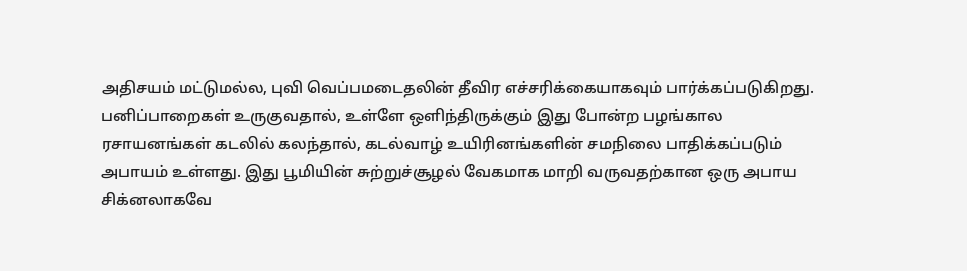அதிசயம் மட்டுமல்ல, புவி வெப்பமடைதலின் தீவிர எச்சரிக்கையாகவும் பார்க்கப்படுகிறது. பனிப்பாறைகள் உருகுவதால், உள்ளே ஒளிந்திருக்கும் இது போன்ற பழங்கால ரசாயனங்கள் கடலில் கலந்தால், கடல்வாழ் உயிரினங்களின் சமநிலை பாதிக்கப்படும் அபாயம் உள்ளது. இது பூமியின் சுற்றுச்சூழல் வேகமாக மாறி வருவதற்கான ஒரு அபாய சிக்னலாகவே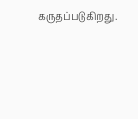கருதப்படுகிறது.